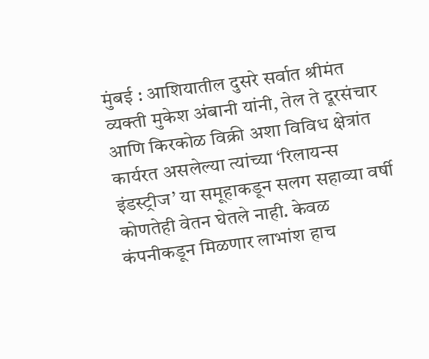मुंबई : आशियातील दुसरे सर्वात श्रीमंत व्यक्ती मुकेश अंबानी यांनी, तेल ते दूरसंचार आणि किरकोळ विक्री अशा विविध क्षेत्रांत कार्यरत असलेल्या त्यांच्या ‘रिलायन्स इंडस्ट्रीज’ या समूहाकडून सलग सहाव्या वर्षी कोणतेही वेतन घेतले नाही. केवळ कंपनीकडून मिळणार लाभांश हाच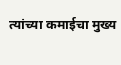त्यांच्या कमाईचा मुख्य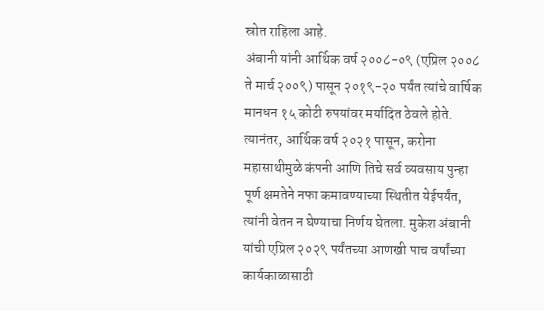स्रोत राहिला आहे.
अंबानी यांनी आर्थिक वर्ष २००८-०९ (एप्रिल २००८ ते मार्च २००९) पासून २०१९-२० पर्यंत त्यांचे वार्षिक मानधन १५ कोटी रुपयांवर मर्यादित ठेवले होते. त्यानंतर, आर्थिक वर्ष २०२१ पासून, करोना महासाथीमुळे कंपनी आणि तिचे सर्व व्यवसाय पुन्हा पूर्ण क्षमतेने नफा कमावण्याच्या स्थितीत येईपर्यंत, त्यांनी वेतन न घेण्याचा निर्णय घेतला. मुकेश अंबानी यांची एप्रिल २०२९ पर्यंतच्या आणखी पाच वर्षांच्या कार्यकाळासाठी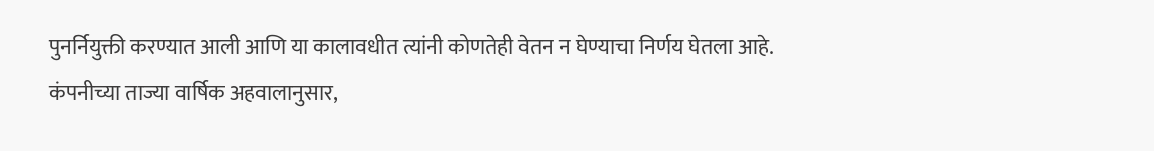पुनर्नियुक्ती करण्यात आली आणि या कालावधीत त्यांनी कोणतेही वेतन न घेण्याचा निर्णय घेतला आहे.
कंपनीच्या ताज्या वार्षिक अहवालानुसार,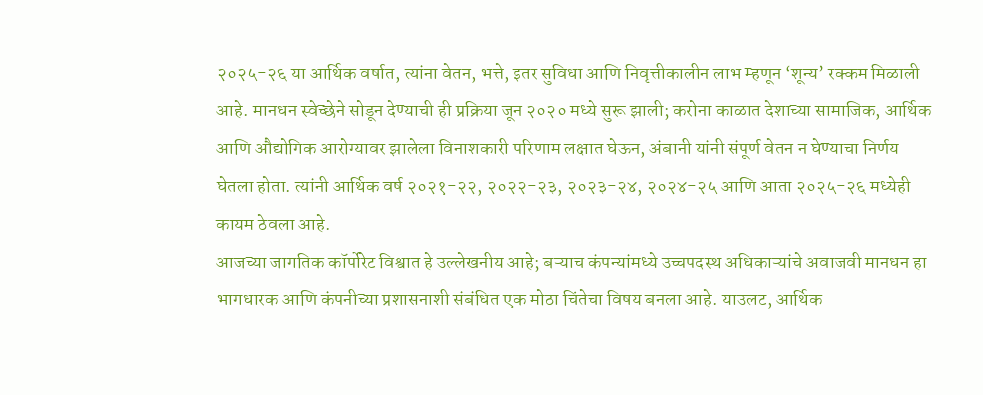२०२५-२६ या आर्थिक वर्षात, त्यांना वेतन, भत्ते, इतर सुविधा आणि निवृत्तीकालीन लाभ म्हणून ‘शून्य’ रक्कम मिळाली आहे. मानधन स्वेच्छेने सोडून देण्याची ही प्रक्रिया जून २०२० मध्ये सुरू झाली; करोना काळात देशाच्या सामाजिक, आर्थिक आणि औद्योगिक आरोग्यावर झालेला विनाशकारी परिणाम लक्षात घेऊन, अंबानी यांनी संपूर्ण वेतन न घेण्याचा निर्णय घेतला होता. त्यांनी आर्थिक वर्ष २०२१-२२, २०२२-२३, २०२३-२४, २०२४-२५ आणि आता २०२५-२६ मध्येही कायम ठेवला आहे.
आजच्या जागतिक कॉर्पोरेट विश्वात हे उल्लेखनीय आहे; बऱ्याच कंपन्यांमध्ये उच्चपदस्थ अधिकाऱ्यांचे अवाजवी मानधन हा भागधारक आणि कंपनीच्या प्रशासनाशी संबंधित एक मोठा चिंतेचा विषय बनला आहे. याउलट, आर्थिक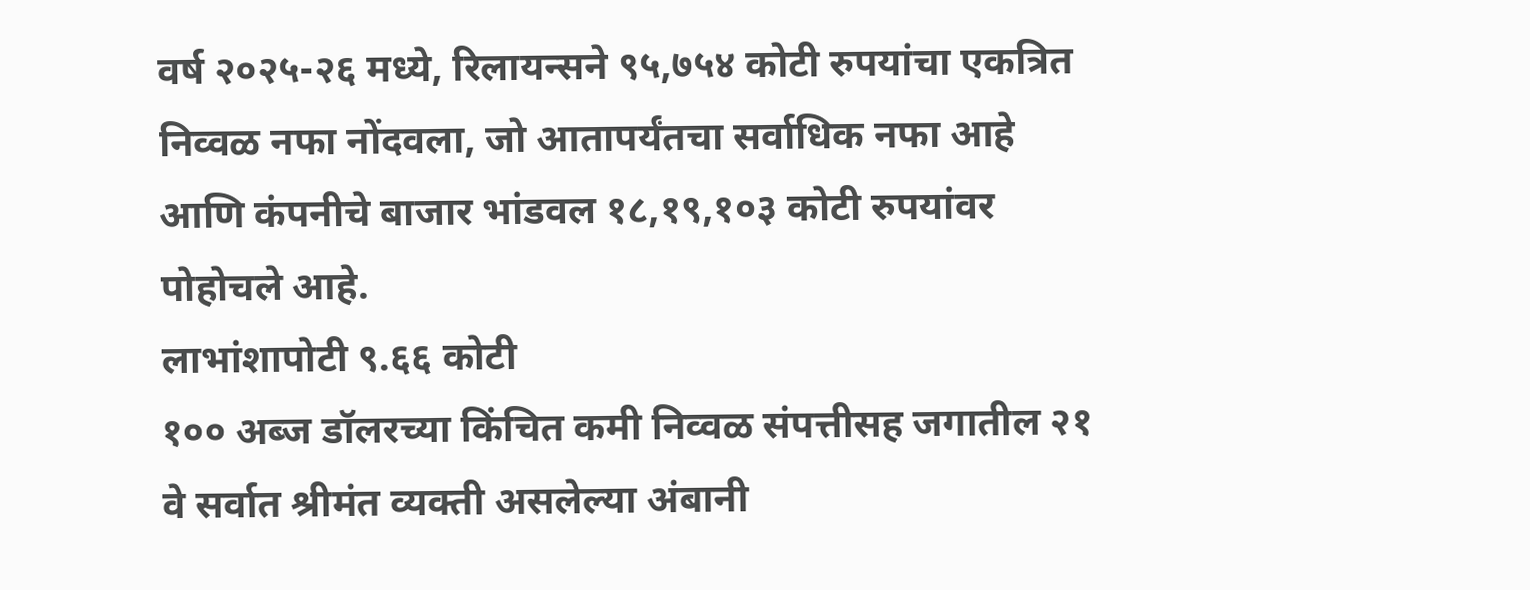वर्ष २०२५-२६ मध्ये, रिलायन्सने ९५,७५४ कोटी रुपयांचा एकत्रित निव्वळ नफा नोंदवला, जो आतापर्यंतचा सर्वाधिक नफा आहे आणि कंपनीचे बाजार भांडवल १८,१९,१०३ कोटी रुपयांवर पोहोचले आहे.
लाभांशापोटी ९.६६ कोटी
१०० अब्ज डॉलरच्या किंचित कमी निव्वळ संपत्तीसह जगातील २१ वे सर्वात श्रीमंत व्यक्ती असलेल्या अंबानी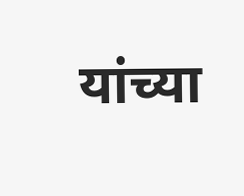यांच्या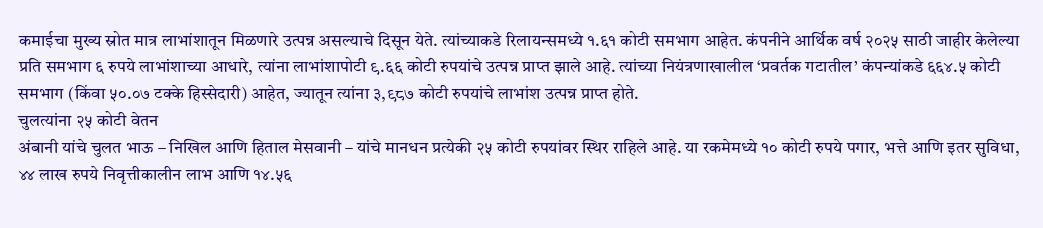कमाईचा मुख्य स्रोत मात्र लाभांशातून मिळणारे उत्पन्न असल्याचे दिसून येते. त्यांच्याकडे रिलायन्समध्ये १.६१ कोटी समभाग आहेत. कंपनीने आर्थिक वर्ष २०२५ साठी जाहीर केलेल्या प्रति समभाग ६ रुपये लाभांशाच्या आधारे, त्यांना लाभांशापोटी ९.६६ कोटी रुपयांचे उत्पन्न प्राप्त झाले आहे. त्यांच्या नियंत्रणाखालील ‘प्रवर्तक गटातील’ कंपन्यांकडे ६६४.५ कोटी समभाग (किंवा ५०.०७ टक्के हिस्सेदारी) आहेत, ज्यातून त्यांना ३,९८७ कोटी रुपयांचे लाभांश उत्पन्न प्राप्त होते.
चुलत्यांना २५ कोटी वेतन
अंबानी यांचे चुलत भाऊ – निखिल आणि हिताल मेसवानी – यांचे मानधन प्रत्येकी २५ कोटी रुपयांवर स्थिर राहिले आहे. या रकमेमध्ये १० कोटी रुपये पगार, भत्ते आणि इतर सुविधा, ४४ लाख रुपये निवृत्तीकालीन लाभ आणि १४.५६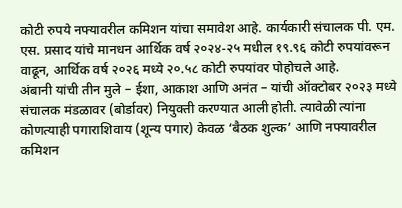कोटी रुपये नफ्यावरील कमिशन यांचा समावेश आहे. कार्यकारी संचालक पी. एम. एस. प्रसाद यांचे मानधन आर्थिक वर्ष २०२४-२५ मधील १९.९६ कोटी रुपयांवरून वाढून, आर्थिक वर्ष २०२६ मध्ये २०.५८ कोटी रुपयांवर पोहोचले आहे.
अंबानी यांची तीन मुले – ईशा, आकाश आणि अनंत – यांची ऑक्टोबर २०२३ मध्ये संचालक मंडळावर (बोर्डावर) नियुक्ती करण्यात आली होती. त्यावेळी त्यांना कोणत्याही पगाराशिवाय (शून्य पगार) केवळ ‘बैठक शुल्क’ आणि नफ्यावरील कमिशन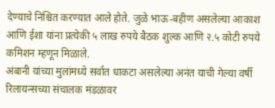देण्याचे निश्चित करण्यात आले होते. जुळे भाऊ-बहीण असलेल्या आकाश आणि ईशा यांना प्रत्येकी ५ लाख रुपये बैठक शुल्क आणि २.५ कोटी रुपये कमिशन म्हणून मिळाले.
अंबानी यांच्या मुलांमध्ये सर्वात धाकटा असलेल्या अनंत याची गेल्या वर्षी रिलायन्सच्या संचालक मंडळावर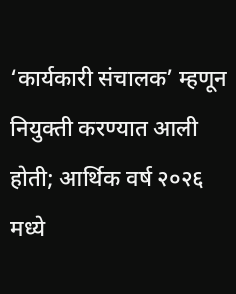‘कार्यकारी संचालक’ म्हणून नियुक्ती करण्यात आली होती; आर्थिक वर्ष २०२६ मध्ये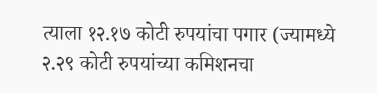त्याला १२.१७ कोटी रुपयांचा पगार (ज्यामध्ये २.२९ कोटी रुपयांच्या कमिशनचा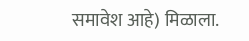समावेश आहे) मिळाला.